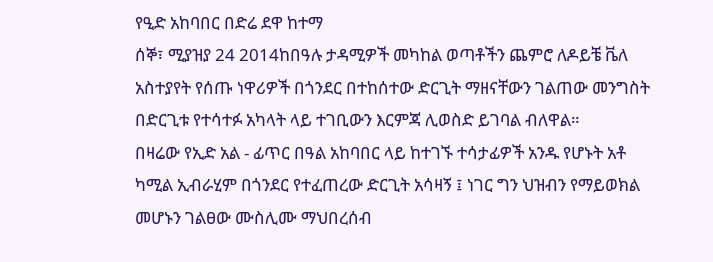የዒድ አከባበር በድሬ ደዋ ከተማ
ሰኞ፣ ሚያዝያ 24 2014ከበዓሉ ታዳሚዎች መካከል ወጣቶችን ጨምሮ ለዶይቼ ቬለ አስተያየት የሰጡ ነዋሪዎች በጎንደር በተከሰተው ድርጊት ማዘናቸውን ገልጠው መንግስት በድርጊቱ የተሳተፉ አካላት ላይ ተገቢውን እርምጃ ሊወስድ ይገባል ብለዋል።
በዛሬው የኢድ አል - ፊጥር በዓል አከባበር ላይ ከተገኙ ተሳታፊዎች አንዱ የሆኑት አቶ ካሚል ኢብራሂም በጎንደር የተፈጠረው ድርጊት አሳዛኝ ፤ ነገር ግን ህዝብን የማይወክል መሆኑን ገልፀው ሙስሊሙ ማህበረሰብ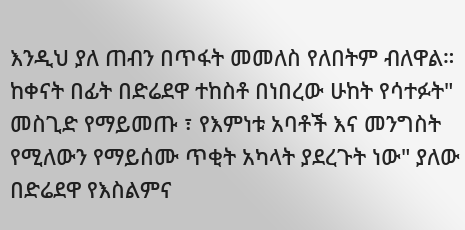እንዲህ ያለ ጠብን በጥፋት መመለስ የለበትም ብለዋል።
ከቀናት በፊት በድሬደዋ ተከስቶ በነበረው ሁከት የሳተፉት" መስጊድ የማይመጡ ፣ የእምነቱ አባቶች እና መንግስት የሚለውን የማይሰሙ ጥቂት አካላት ያደረጉት ነው" ያለው በድሬደዋ የእስልምና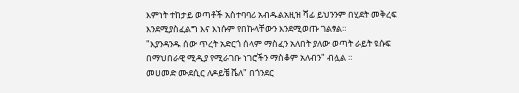እምነት ተከታይ ወጣቶች አስተባባሪ አብዱልአዚዝ ሻፊ ይህንንም በሂደት መቅረፍ እንደሚያስፈልግ እና እነሱም የበኩላቸውን እንደሚወጡ ገልፃል።
"እያንዳንዱ ሰው ጥረት አድርጎ ሰላም ማስፈን አለበት ያለው ወጣት ራይት ዩሱፍ በማህበራዊ ሚዲያ የሚራገቡ ነገሮችን ማስቆም አለብን" ብሏል ።
መሀመድ ሙደሲር ለዶይቼ ቬለ" በጎንደር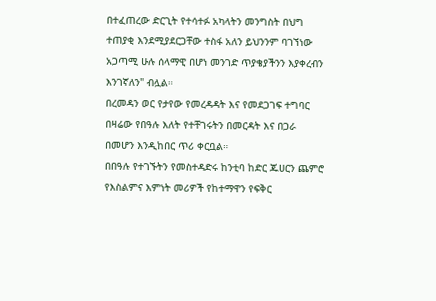በተፈጠረው ድርጊት የተሳተፉ አካላትን መንግስት በህግ ተጠያቂ እንደሚያደርጋቸው ተስፋ አለን ይህንንም ባገኘነው አጋጣሚ ሁሉ ሰላማዊ በሆነ መንገድ ጥያቄያችንን እያቀረብን እንገኛለን" ብሏል።
በረመዳን ወር የታየው የመረዳዳት እና የመደጋገፍ ተግባር በዛሬው የበዓሉ እለት የተቸገሩትን በመርዳት እና በጋራ በመሆን እንዲከበር ጥሪ ቀርቧል።
በበዓሉ የተገኙትን የመስተዳድሩ ከንቲባ ከድር ጁሀርን ጨምሮ የእስልምና እምነት መሪዎች የከተማዋን የፍቅር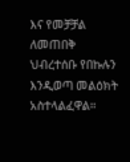እና የመቻቻል ለመጠበቅ ህብረተሰቡ የበኩሉን እንዲወጣ መልዕክት አስተላልፈዋል።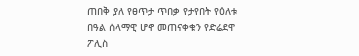ጠበቅ ያለ የፀጥታ ጥበቃ የታየበት የዕለቱ በዓል ሰላማዊ ሆኖ መጠናቀቁን የድሬደዋ ፖሊስ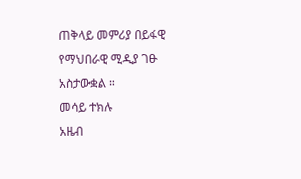ጠቅላይ መምሪያ በይፋዊ የማህበራዊ ሚዲያ ገፁ አስታውቋል ።
መሳይ ተክሉ
አዜብ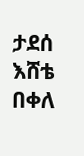ታደሰ
እሸቴ በቀለ